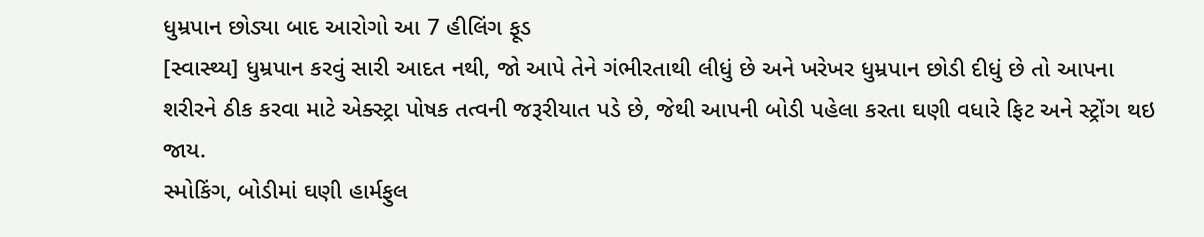ધુમ્રપાન છોડ્યા બાદ આરોગો આ 7 હીલિંગ ફૂડ
[સ્વાસ્થ્ય] ધુમ્રપાન કરવું સારી આદત નથી, જો આપે તેને ગંભીરતાથી લીધું છે અને ખરેખર ધુમ્રપાન છોડી દીધું છે તો આપના શરીરને ઠીક કરવા માટે એક્સ્ટ્રા પોષક તત્વની જરૂરીયાત પડે છે, જેથી આપની બોડી પહેલા કરતા ઘણી વધારે ફિટ અને સ્ટ્રોંગ થઇ જાય.
સ્મોકિંગ, બોડીમાં ઘણી હાર્મફુલ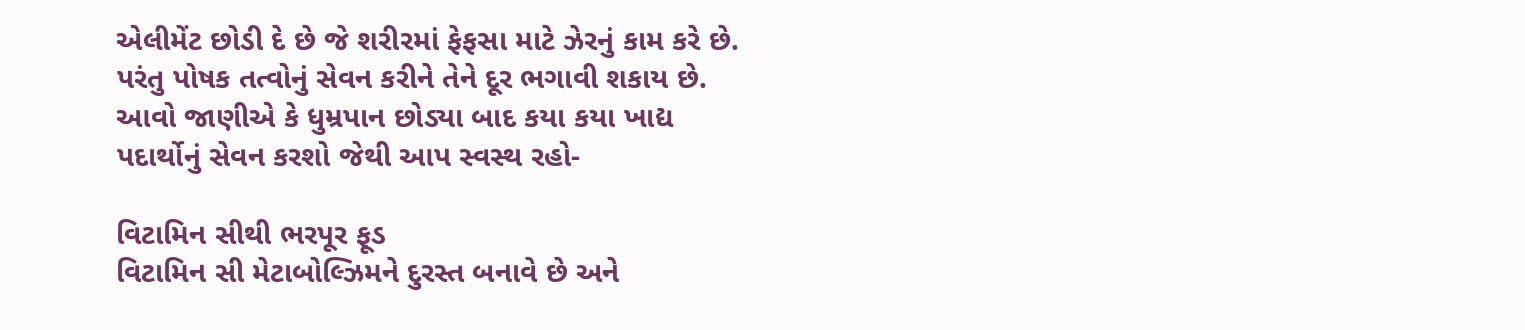એલીમેંટ છોડી દે છે જે શરીરમાં ફેફસા માટે ઝેરનું કામ કરે છે. પરંતુ પોષક તત્વોનું સેવન કરીને તેને દૂર ભગાવી શકાય છે. આવો જાણીએ કે ધુમ્રપાન છોડ્યા બાદ કયા કયા ખાદ્ય પદાર્થોનું સેવન કરશો જેથી આપ સ્વસ્થ રહો-

વિટામિન સીથી ભરપૂર ફૂડ
વિટામિન સી મેટાબોલ્ઝિમને દુરસ્ત બનાવે છે અને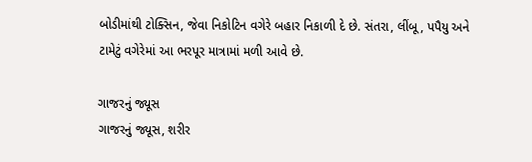બોડીમાંથી ટોક્સિન, જેવા નિકોટિન વગેરે બહાર નિકાળી દે છે. સંતરા, લીંબૂ, પપૈયુ અને ટામેટું વગેરેમાં આ ભરપૂર માત્રામાં મળી આવે છે.

ગાજરનું જ્યૂસ
ગાજરનું જ્યૂસ, શરીર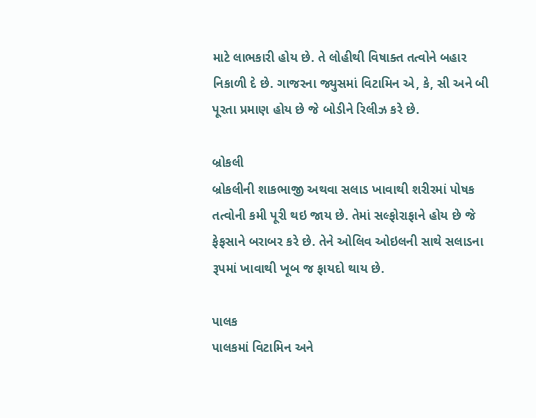માટે લાભકારી હોય છે. તે લોહીથી વિષાક્ત તત્વોને બહાર નિકાળી દે છે. ગાજરના જ્યુસમાં વિટામિન એ, કે, સી અને બી પૂરતા પ્રમાણ હોય છે જે બોડીને રિલીઝ કરે છે.

બ્રોકલી
બ્રોકલીની શાકભાજી અથવા સલાડ ખાવાથી શરીરમાં પોષક તત્વોની કમી પૂરી થઇ જાય છે. તેમાં સલ્ફોરાફાને હોય છે જે ફેફસાને બરાબર કરે છે. તેને ઓલિવ ઓઇલની સાથે સલાડના રૂપમાં ખાવાથી ખૂબ જ ફાયદો થાય છે.

પાલક
પાલકમાં વિટામિન અને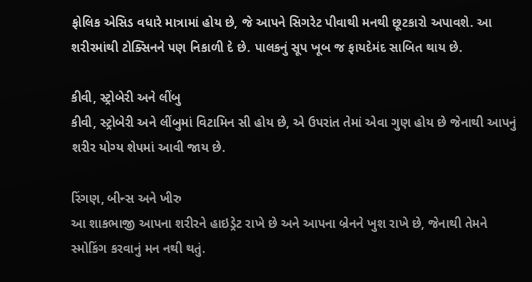ફોલિક એસિડ વધારે માત્રામાં હોય છે, જે આપને સિગરેટ પીવાથી મનથી છૂટકારો અપાવશે. આ શરીરમાંથી ટોક્સિનને પણ નિકાળી દે છે. પાલકનું સૂપ ખૂબ જ ફાયદેમંદ સાબિત થાય છે.

કીવી, સ્ટ્રોબેરી અને લીંબુ
કીવી, સ્ટ્રોબેરી અને લીંબુમાં વિટામિન સી હોય છે, એ ઉપરાંત તેમાં એવા ગુણ હોય છે જેનાથી આપનું શરીર યોગ્ય શેપમાં આવી જાય છે.

રિંગણ, બીન્સ અને ખીરુ
આ શાકભાજી આપના શરીરને હાઇડ્રેટ રાખે છે અને આપના બ્રેનને ખુશ રાખે છે, જેનાથી તેમને સ્મોકિંગ કરવાનું મન નથી થતું.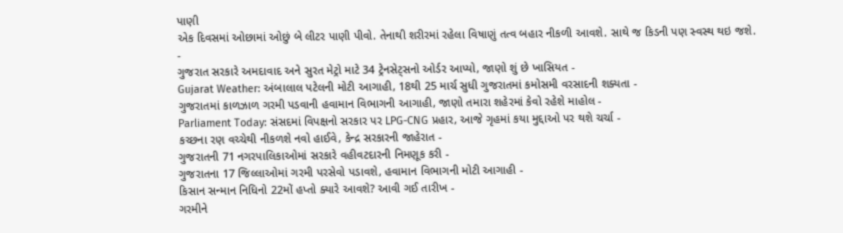પાણી
એક દિવસમાં ઓછામાં ઓછું બે લીટર પાણી પીવો. તેનાથી શરીરમાં રહેલા વિષાણું તત્વ બહાર નીકળી આવશે. સાથે જ કિડની પણ સ્વસ્થ થઇ જશે.
-
ગુજરાત સરકારે અમદાવાદ અને સુરત મેટ્રો માટે 34 ટ્રેનસેટ્સનો ઓર્ડર આપ્યો, જાણો શું છે ખાસિયત -
Gujarat Weather: અંબાલાલ પટેલની મોટી આગાહી, 18થી 25 માર્ચ સુધી ગુજરાતમાં કમોસમી વરસાદની શક્યતા -
ગુજરાતમાં કાળઝાળ ગરમી પડવાની હવામાન વિભાગની આગાહી, જાણો તમારા શહેરમાં કેવો રહેશે માહોલ -
Parliament Today: સંસદમાં વિપક્ષનો સરકાર પર LPG-CNG પ્રહાર, આજે ગૃહમાં કયા મુદ્દાઓ પર થશે ચર્ચા -
કચ્છના રણ વચ્ચેથી નીકળશે નવો હાઈવે, કેન્દ્ર સરકારની જાહેરાત -
ગુજરાતની 71 નગરપાલિકાઓમાં સરકારે વહીવટદારની નિમણૂક કરી -
ગુજરાતના 17 જિલ્લાઓમાં ગરમી પરસેવો પડાવશે, હવામાન વિભાગની મોટી આગાહી -
કિસાન સન્માન નિધિનો 22મોં હપ્તો ક્યારે આવશે? આવી ગઈ તારીખ -
ગરમીને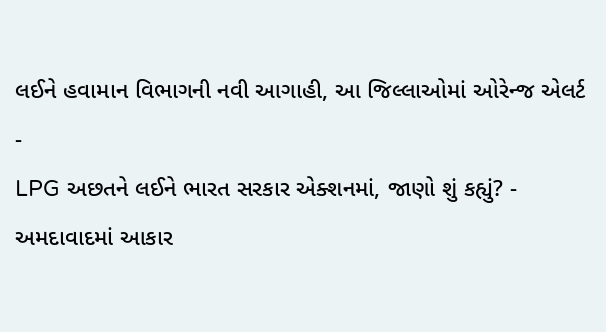લઈને હવામાન વિભાગની નવી આગાહી, આ જિલ્લાઓમાં ઓરેન્જ એલર્ટ -
LPG અછતને લઈને ભારત સરકાર એક્શનમાં, જાણો શું કહ્યું? -
અમદાવાદમાં આકાર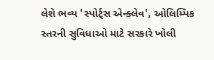લેશે ભવ્ય 'સ્પોર્ટ્સ એન્ક્લેવ', ઓલિમ્પિક સ્તરની સુવિધાઓ માટે સરકારે ખોલી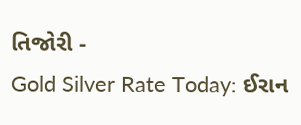તિજોરી -
Gold Silver Rate Today: ઈરાન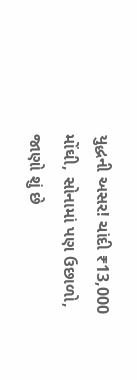યુદ્ધની અસર! ચાંદી ₹13,000 મોંઘી, સોનામાં પણ ઉછાળો, જાણો શું છે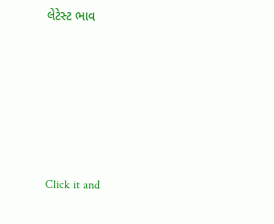લેટેસ્ટ ભાવ







Click it and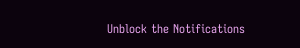Unblock the Notifications